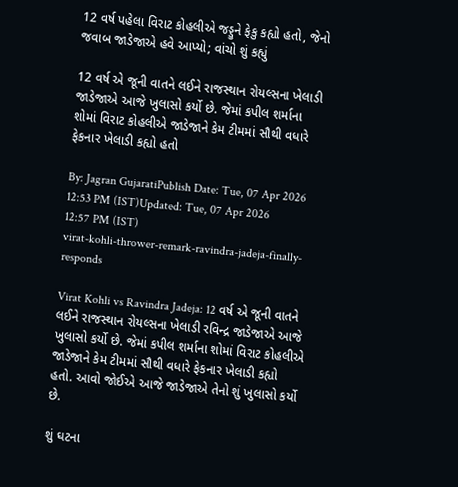12 વર્ષ પહેલા વિરાટ કોહલીએ જડ્ડુને ફેકુ કહ્યો હતો, જેનો જવાબ જાડેજાએ હવે આપ્યો; વાંચો શું કહ્યું

12 વર્ષ એ જૂની વાતને લઈને રાજસ્થાન રોયલ્સના ખેલાડી જાડેજાએ આજે ખુલાસો કર્યો છે. જેમાં કપીલ શર્માના શોમાં વિરાટ કોહલીએ જાડેજાને કેમ ટીમમાં સૌથી વધારે ફેકનાર ખેલાડી કહ્યો હતો

By: Jagran GujaratiPublish Date: Tue, 07 Apr 2026 12:53 PM (IST)Updated: Tue, 07 Apr 2026 12:57 PM (IST)
virat-kohli-thrower-remark-ravindra-jadeja-finally-responds

Virat Kohli vs Ravindra Jadeja: 12 વર્ષ એ જૂની વાતને લઈને રાજસ્થાન રોયલ્સના ખેલાડી રવિન્દ્ર જાડેજાએ આજે ખુલાસો કર્યો છે. જેમાં કપીલ શર્માના શોમાં વિરાટ કોહલીએ જાડેજાને કેમ ટીમમાં સૌથી વધારે ફેકનાર ખેલાડી કહ્યો હતો. આવો જોઈએ આજે જાડેજાએ તેનો શું ખુલાસો કર્યો છે.

શું ઘટના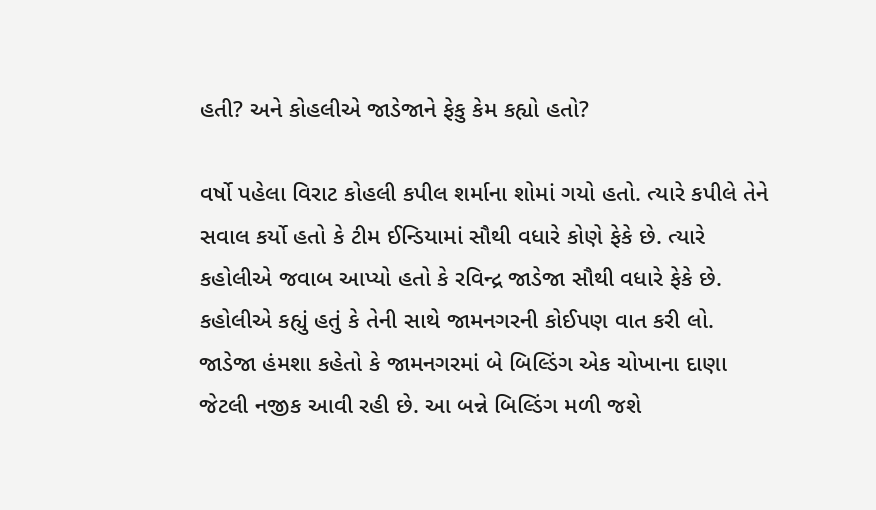હતી? અને કોહલીએ જાડેજાને ફેકુ કેમ કહ્યો હતો?

વર્ષો પહેલા વિરાટ કોહલી કપીલ શર્માના શોમાં ગયો હતો. ત્યારે કપીલે તેને સવાલ કર્યો હતો કે ટીમ ઈન્ડિયામાં સૌથી વધારે કોણે ફેકે છે. ત્યારે કહોલીએ જવાબ આપ્યો હતો કે રવિન્દ્ર જાડેજા સૌથી વધારે ફેકે છે. કહોલીએ કહ્યું હતું કે તેની સાથે જામનગરની કોઈપણ વાત કરી લો. જાડેજા હંમશા કહેતો કે જામનગરમાં બે બિલ્ડિંગ એક ચોખાના દાણા જેટલી નજીક આવી રહી છે. આ બન્ને બિલ્ડિંગ મળી જશે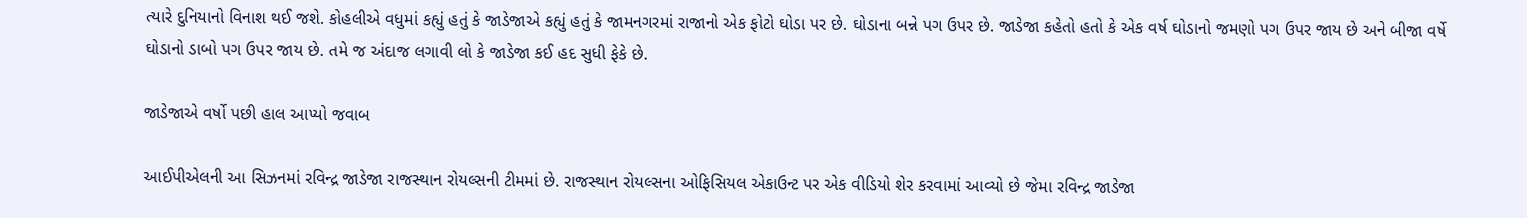ત્યારે દુનિયાનો વિનાશ થઈ જશે. કોહલીએ વધુમાં કહ્યું હતું કે જાડેજાએ કહ્યું હતું કે જામનગરમાં રાજાનો એક ફોટો ઘોડા પર છે. ઘોડાના બન્ને પગ ઉપર છે. જાડેજા કહેતો હતો કે એક વર્ષ ઘોડાનો જમણો પગ ઉપર જાય છે અને બીજા વર્ષે ઘોડાનો ડાબો પગ ઉપર જાય છે. તમે જ અંદાજ લગાવી લો કે જાડેજા કઈ હદ સુધી ફેકે છે.

જાડેજાએ વર્ષો પછી હાલ આપ્યો જવાબ

આઈપીએલની આ સિઝનમાં રવિન્દ્ર જાડેજા રાજસ્થાન રોયલ્સની ટીમમાં છે. રાજસ્થાન રોયલ્સના ઓફિસિયલ એકાઉન્ટ પર એક વીડિયો શેર કરવામાં આવ્યો છે જેમા રવિન્દ્ર જાડેજા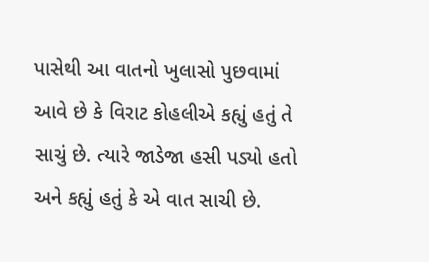પાસેથી આ વાતનો ખુલાસો પુછવામાં આવે છે કે વિરાટ કોહલીએ કહ્યું હતું તે સાચું છે. ત્યારે જાડેજા હસી પડ્યો હતો અને કહ્યું હતું કે એ વાત સાચી છે.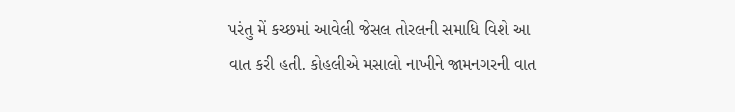પરંતુ મેં કચ્છમાં આવેલી જેસલ તોરલની સમાધિ વિશે આ વાત કરી હતી. કોહલીએ મસાલો નાખીને જામનગરની વાત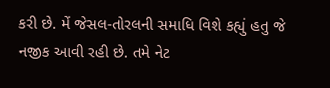કરી છે. મેં જેસલ-તોરલની સમાધિ વિશે કહ્યું હતુ જે નજીક આવી રહી છે. તમે નેટ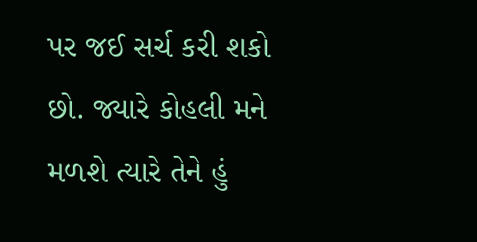પર જઈ સર્ચ કરી શકો છો. જ્યારે કોહલી મને મળશે ત્યારે તેને હું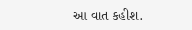આ વાત કહીશ.